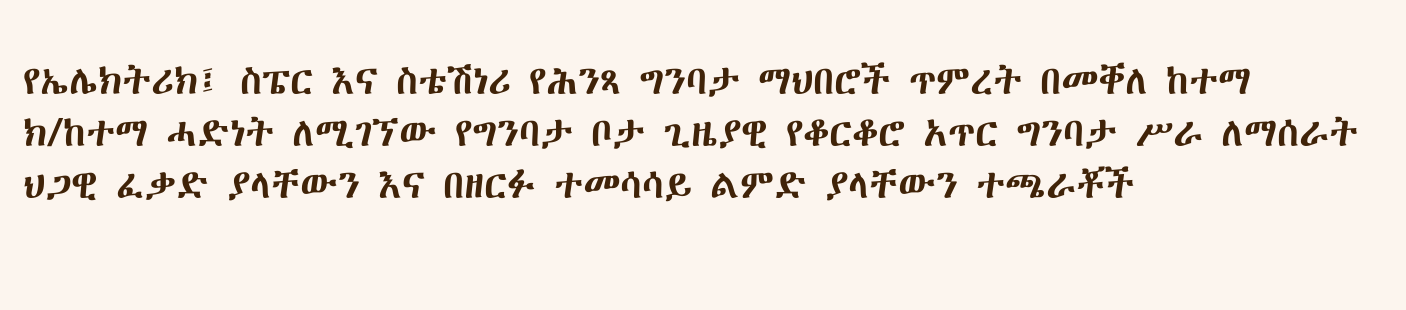የኤሌክትሪክ፤ ስፔር እና ስቴሽነሪ የሕንጻ ግንባታ ማህበሮች ጥምረት በመቐለ ከተማ ክ/ከተማ ሓድነት ለሚገኘው የግንባታ ቦታ ጊዜያዊ የቆርቆሮ አጥር ግንባታ ሥራ ለማሰራት ህጋዊ ፈቃድ ያላቸውን እና በዘርፉ ተመሳሳይ ልምድ ያላቸውን ተጫራቾች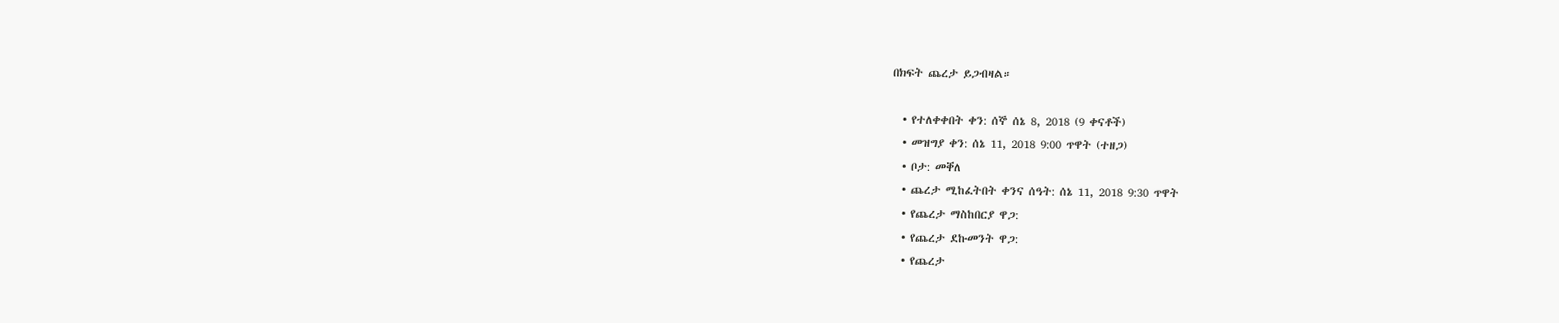በክፍት ጨረታ ይጋብዛል።

  • የተለቀቀበት ቀን: ሰኞ ሰኔ 8, 2018 (9 ቀናቶች)
  • መዝግያ ቀን: ሰኔ 11, 2018 9:00 ጥዋት (ተዘጋ)
  • ቦታ: መቐለ
  • ጨረታ ሚከፈትበት ቀንና ሰዓት: ሰኔ 11, 2018 9:30 ጥዋት
  • የጨረታ ማስከበርያ ዋጋ:
  • የጨረታ ደኩመንት ዋጋ:
  • የጨረታ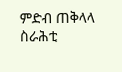ምድብ ጠቅላላ ስራሕቲ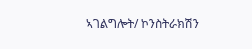ኣገልግሎት/ ኮንስትራክሽን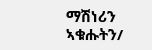ማሽነሪን ኣቁሑትን/